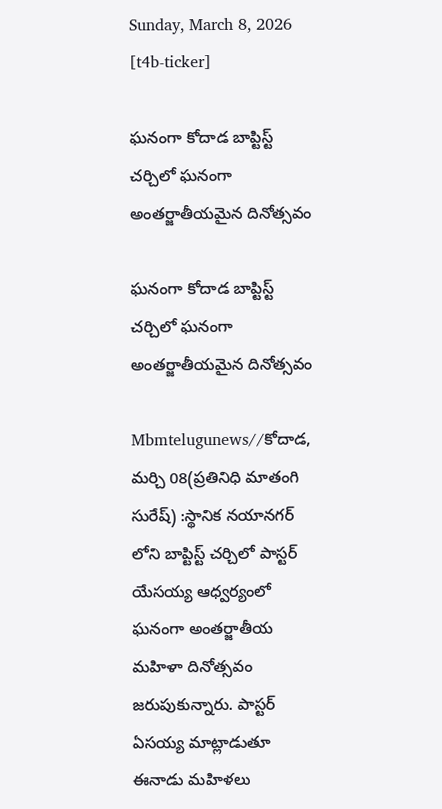Sunday, March 8, 2026
[t4b-ticker]

ఘనంగా కోదాడ బాప్టిస్ట్ చర్చిలో ఘనంగా అంతర్జాతీయమైన దినోత్సవం

ఘనంగా కోదాడ బాప్టిస్ట్ చర్చిలో ఘనంగా అంతర్జాతీయమైన దినోత్సవం

Mbmtelugunews//కోదాడ, మర్చి 08(ప్రతినిధి మాతంగి సురేష్) :స్థానిక నయానగర్ లోని బాప్టిస్ట్ చర్చిలో పాస్టర్ యేసయ్య ఆధ్వర్యంలో ఘనంగా అంతర్జాతీయ మహిళా దినోత్సవం జరుపుకున్నారు. పాస్టర్ ఏసయ్య మాట్లాడుతూ ఈనాడు మహిళలు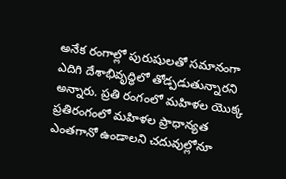అనేక రంగాల్లో పురుషులతో సమానంగా ఎదిగి దేశాభివృద్ధిలో తోడ్పడుతున్నారని అన్నారు. ప్రతి రంగంలో మహిళల యొక్క ప్రతిరంగంలో మహిళల ప్రాధాన్యత ఎంతగానో ఉండాలని చదువుల్లోనూ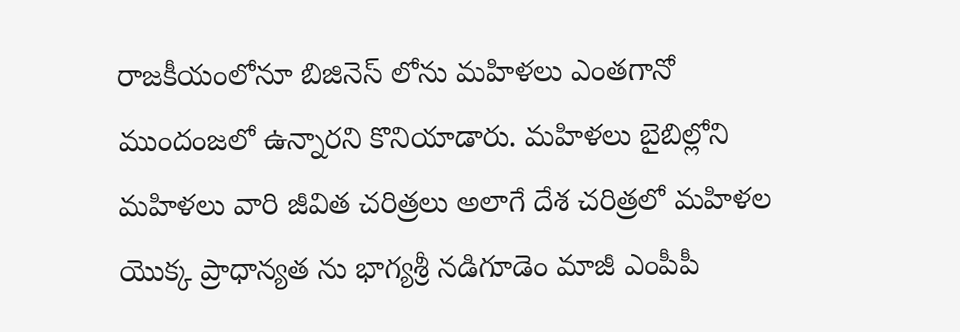రాజకీయంలోనూ బిజినెస్ లోను మహిళలు ఎంతగానో ముందంజలో ఉన్నారని కొనియాడారు. మహిళలు బైబిల్లోని మహిళలు వారి జీవిత చరిత్రలు అలాగే దేశ చరిత్రలో మహిళల యొక్క ప్రాధాన్యత ను భాగ్యశ్రీ నడిగూడెం మాజీ ఎంపీపీ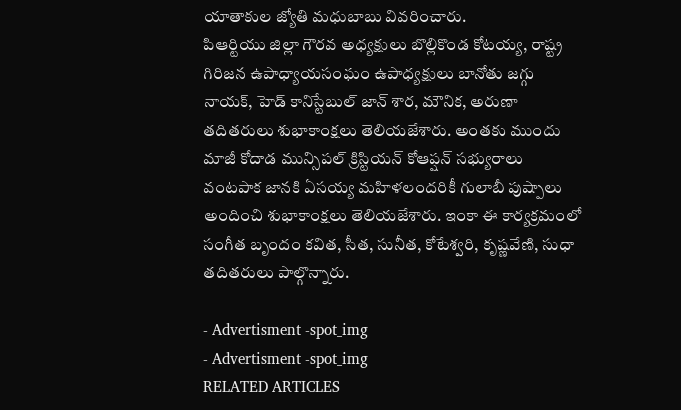యాతాకుల జ్యోతి మధుబాబు వివరించారు.
పిఆర్టియు జిల్లా గౌరవ అధ్యక్షులు బొల్లికొండ కోటయ్య, రాష్ట్ర గిరిజన ఉపాధ్యాయసంఘం ఉపాధ్యక్షులు బానోతు జగ్గు నాయక్, హెడ్ కానిస్టేబుల్ జాన్ శార, మౌనిక, అరుణా తదితరులు శుభాకాంక్షలు తెలియజేశారు. అంతకు ముందు మాజీ కోదాడ మున్సిపల్ క్రిస్టియన్ కోఆప్షన్ సభ్యురాలు వంటపాక జానకి ఏసయ్య మహిళలందరికీ గులాబీ పుష్పాలు అందించి శుభాకాంక్షలు తెలియజేశారు. ఇంకా ఈ కార్యక్రమంలో సంగీత బృందం కవిత, సీత, సునీత, కోటేశ్వరి, కృష్ణవేణి, సుధా తదితరులు పాల్గొన్నారు.

- Advertisment -spot_img
- Advertisment -spot_img
RELATED ARTICLES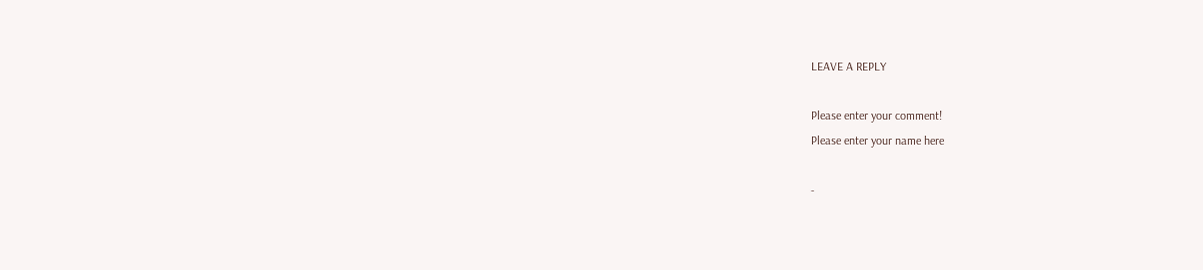LEAVE A REPLY

Please enter your comment!
Please enter your name here

-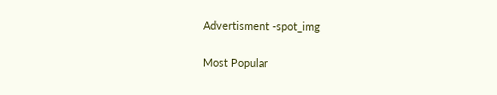Advertisment -spot_img

Most Popular